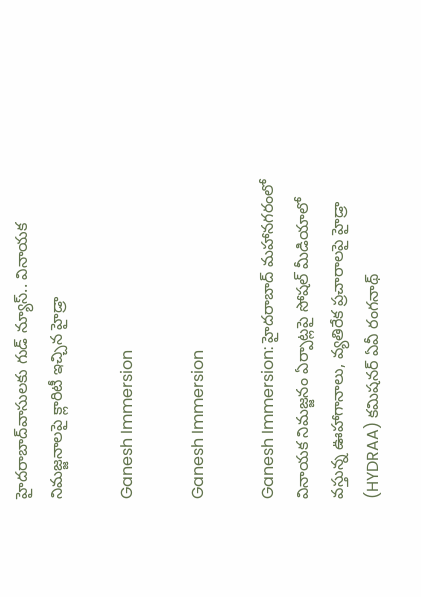హైదరాబాద్‌వాసులకు గుడ్ న్యూస్.. వినాయక నిమజ్జనాలపై క్లారిటీ ఇచ్చిన హైడ్రా

Ganesh Immersion

Ganesh Immersion

Ganesh Immersion: హైదరాబాద్ మహానగరంలో వినాయక నిమజ్జనం ఏర్పాట్లపై సోషల్ మీడియాలో వస్తున్న ఊహాగానాలు, వ్యతిరేక ప్రచారాలపై హైడ్రా (HYDRAA) కమిషనర్ ఏవీ రంగనాథ్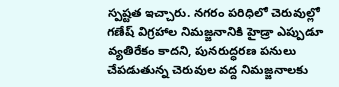స్పష్టత ఇచ్చారు. నగరం పరిధిలో చెరువుల్లో గణేష్ విగ్రహాల నిమజ్జనానికి హైడ్రా ఎప్పుడూ వ్యతిరేకం కాదని, పునరుద్ధరణ పనులు చేపడుతున్న చెరువుల వద్ద నిమజ్జనాలకు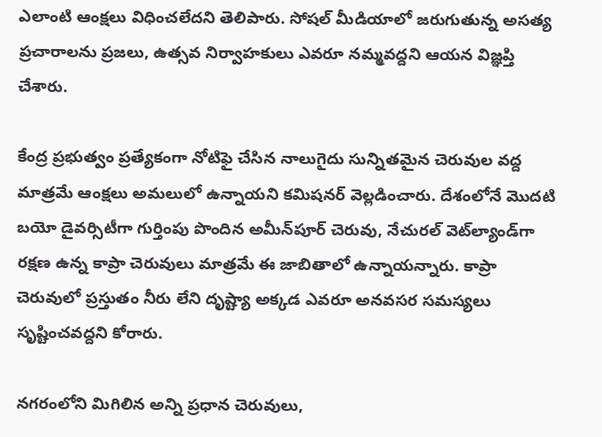ఎలాంటి ఆంక్షలు విధించలేదని తెలిపారు. సోషల్ మీడియాలో జరుగుతున్న అసత్య ప్రచారాలను ప్రజలు, ఉత్సవ నిర్వాహకులు ఎవరూ నమ్మవద్దని ఆయన విజ్ఞప్తి చేశారు.

కేంద్ర ప్రభుత్వం ప్రత్యేకంగా నోటిఫై చేసిన నాలుగైదు సున్నితమైన చెరువుల వద్ద మాత్రమే ఆంక్షలు అమలులో ఉన్నాయని కమిషనర్ వెల్లడించారు. దేశంలోనే మొదటి బయో డైవర్సిటీగా గుర్తింపు పొందిన అమీన్‌పూర్ చెరువు, నేచురల్ వెట్‌ల్యాండ్‌గా రక్షణ ఉన్న కాప్రా చెరువులు మాత్రమే ఈ జాబితాలో ఉన్నాయన్నారు. కాప్రా చెరువులో ప్రస్తుతం నీరు లేని దృష్ట్యా అక్కడ ఎవరూ అనవసర సమస్యలు సృష్టించవద్దని కోరారు.

నగరంలోని మిగిలిన అన్ని ప్రధాన చెరువులు,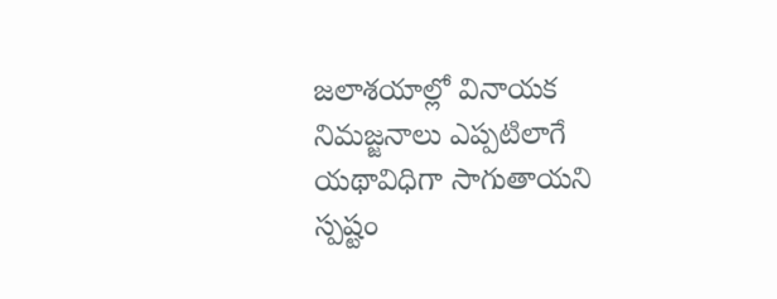జలాశయాల్లో వినాయక నిమజ్జనాలు ఎప్పటిలాగే యథావిధిగా సాగుతాయని స్పష్టం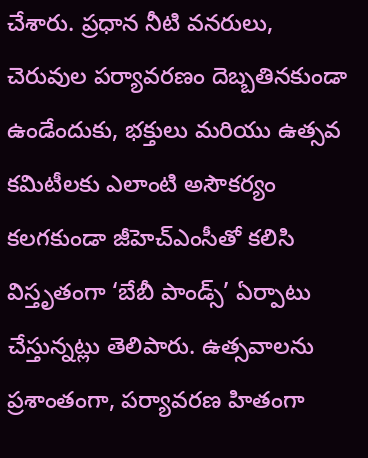చేశారు. ప్రధాన నీటి వనరులు, చెరువుల పర్యావరణం దెబ్బతినకుండా ఉండేందుకు, భక్తులు మరియు ఉత్సవ కమిటీలకు ఎలాంటి అసౌకర్యం కలగకుండా జీహెచ్‌ఎంసీతో కలిసి విస్తృతంగా ‘బేబీ పాండ్స్’ ఏర్పాటు చేస్తున్నట్లు తెలిపారు. ఉత్సవాలను ప్రశాంతంగా, పర్యావరణ హితంగా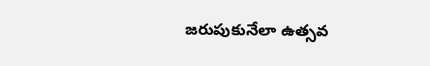జరుపుకునేలా ఉత్సవ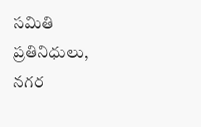సమితి ప్రతినిధులు, నగర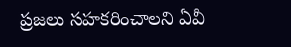ప్రజలు సహకరించాలని ఏవీ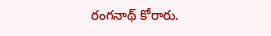రంగనాథ్ కోరారు.